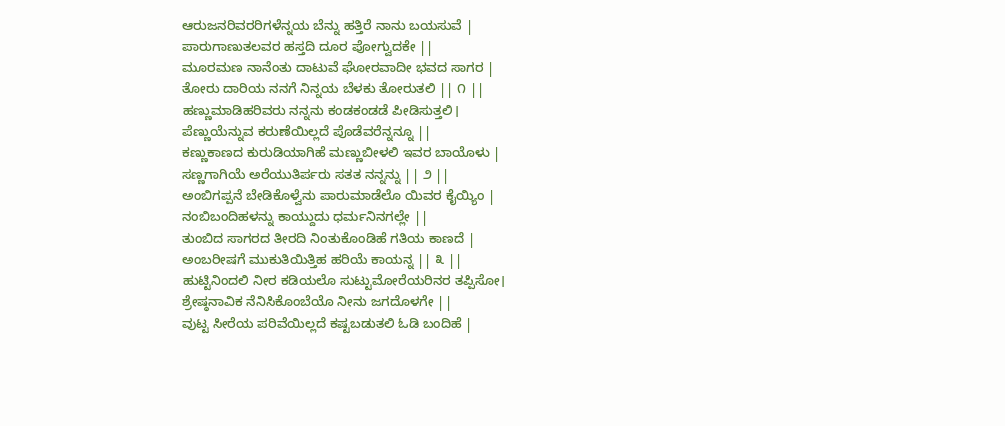ಆರುಜನರಿವರರಿಗಳೆನ್ನಯ ಬೆನ್ನು ಹತ್ತಿರೆ ನಾನು ಬಯಸುವೆ |
ಪಾರುಗಾಣುತಲವರ ಹಸ್ತದಿ ದೂರ ಪೋಗ್ವುದಕೇ ||
ಮೂರಮಣ ನಾನೆಂತು ದಾಟುವೆ ಘೋರವಾದೀ ಭವದ ಸಾಗರ |
ತೋರು ದಾರಿಯ ನನಗೆ ನಿನ್ನಯ ಬೆಳಕು ತೋರುತಲಿ || ೧ ||
ಹಣ್ಣುಮಾಡಿಹರಿವರು ನನ್ನನು ಕಂಡಕಂಡಡೆ ಪೀಡಿಸುತ್ತಲಿ।
ಪೆಣ್ಣುಯೆನ್ನುವ ಕರುಣೆಯಿಲ್ಲದೆ ಪೊಡೆವರೆನ್ನನ್ನೂ ||
ಕಣ್ಣುಕಾಣದ ಕುರುಡಿಯಾಗಿಹೆ ಮಣ್ಣುಬೀಳಲಿ ಇವರ ಬಾಯೊಳು |
ಸಣ್ಣಗಾಗಿಯೆ ಅರೆಯುತಿರ್ಪರು ಸತತ ನನ್ನನ್ನು || ೨ ||
ಅಂಬಿಗಪ್ಪನೆ ಬೇಡಿಕೊಳ್ವೆನು ಪಾರುಮಾಡೆಲೊ ಯಿವರ ಕೈಯ್ಯಿಂ |
ನಂಬಿಬಂದಿಹಳನ್ನು ಕಾಯ್ದುದು ಧರ್ಮನಿನಗಲ್ಲೇ ||
ತುಂಬಿದ ಸಾಗರದ ತೀರದಿ ನಿಂತುಕೊಂಡಿಹೆ ಗತಿಯ ಕಾಣದೆ |
ಅಂಬರೀಷಗೆ ಮುಕುತಿಯಿತ್ತಿಹ ಹರಿಯೆ ಕಾಯನ್ನ || ೩ ||
ಹುಟ್ಟಿನಿಂದಲಿ ನೀರ ಕಡಿಯಲೊ ಸುಟ್ಟುಮೋರೆಯರಿನರ ತಪ್ಪಿಸೋ।
ಶ್ರೇಷ್ಠನಾವಿಕ ನೆನಿಸಿಕೊಂಬೆಯೊ ನೀನು ಜಗದೊಳಗೇ ||
ವುಟ್ಟ ಸೀರೆಯ ಪರಿವೆಯಿಲ್ಲದೆ ಕಷ್ಟಬಡುತಲಿ ಓಡಿ ಬಂದಿಹೆ |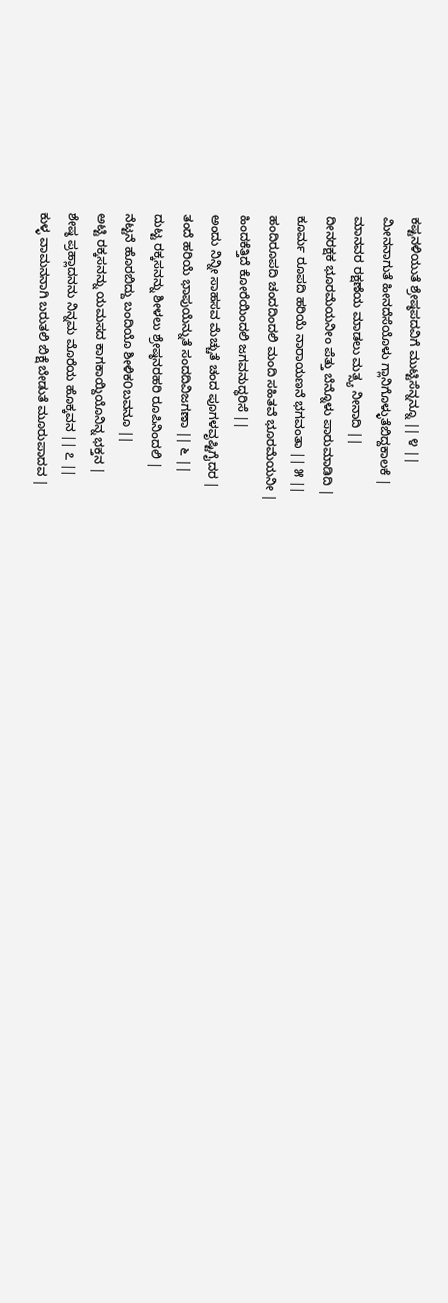ಕಷ್ಟನಳಿಯುತೆ ಶ್ರೇಷ್ಠಪದವಿಗೆ ಮುಟ್ಟಿಸೆನ್ನನ್ನೂ || ೪ ||
ಮೀನನಾಗುತೆ ಹೀನದೆಸೆಯೊಳು ಗ್ಲಾನಿಗೊಳ್ಳುತೆಬಿದ್ದಕಾಲಕೆ |
ಮಾನವರ ರಕ್ಷಣೆಯ ಮಾಡಲು ಮತ್ಸ್ಯ ನೀನಾದಿ ||
ದೀನರಕ್ಷಕ ಭೂರಮೆಯನೀಂ ಪೆತ್ತು ಬೆನ್ನೊಳು ಪಾರುಮಾಡಿದಿ |
ಕೂರ್ಮ ರೂಪದಿ ಹರಿಯೆ ನಾರಾಯಣನೆ ಭಗವಂತಾ || ೫ ||
ಹಂದಿರೂಪದಿ ಚಂದದಿಂದಲಿ ಮಂದಿ ಸಹಿತವೆ ಭೂರಮೆಯನೀ |
ಹಿಂದಕೆತ್ತಿದೆ ಕೋರೆಯಿಂದಲಿ ಜಗವನುದ್ಧರಿಸೆ ||
ಅಂದು ನಿನ್ನೀ ಸಾಹಸವ ಮೆಚ್ಚುತೆ ಚಂದ ಪೂಗಳವೃಷ್ಟಿಗೈದರ |
ತಂದೆ ಹರಿಯೆ ಭಾಪುಯೆನ್ನುತೆ ಸಂದದಿವಿಜಗಣಾ || ೬ ||
ದುಟ್ಟ ರಕ್ಕಸನನ್ನು ಶೀಳಲು ಶ್ರೇಷ್ಠನರಹರಿ ರೂಪಿನಿಂದಲಿ |
ನೆಟ್ಟನೆ ಹೊರಬಿದ್ದು ಬಂದಿಯೊ ಶೀಳಿಕ೦ಬವನೂ ||
ಅಟ್ಟಿ ರಕ್ಕಸನನ್ನು ಯಮಸದ ಕಾಗಕಾಯ್ದಿಯೊನಿನ್ನ ಭಕ್ತನ |
ಶೇಷ್ಠ ಪ್ರಹ್ಲಾದನನು ನಿನ್ನಮ ಮೊರೆಯ ಹೊಕ್ಕವನ || ೭ ||
ಕುಳ್ಳ ವಾಮನನಾಗಿ ಬರುತಲಿ ಬಿಕ್ಷೆ ಬೇಡುತೆ ಮೂರುಪಾದವ |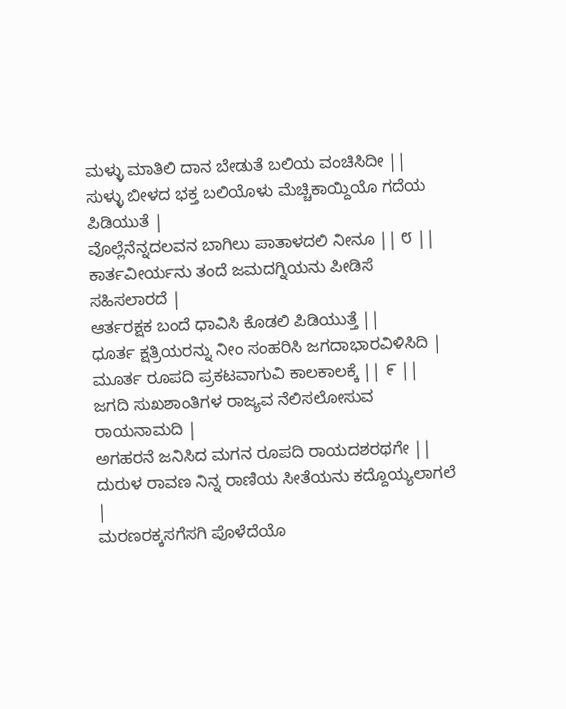ಮಳ್ಳು ಮಾತಿಲಿ ದಾನ ಬೇಡುತೆ ಬಲಿಯ ವಂಚಿಸಿದೀ ||
ಸುಳ್ಳು ಬೀಳದ ಭಕ್ತ ಬಲಿಯೊಳು ಮೆಚ್ಚಿಕಾಯ್ದಿಯೊ ಗದೆಯ ಪಿಡಿಯುತೆ |
ವೊಲ್ಲೆನೆನ್ನದಲವನ ಬಾಗಿಲು ಪಾತಾಳದಲಿ ನೀನೂ || ೮ ||
ಕಾರ್ತವೀರ್ಯನು ತಂದೆ ಜಮದಗ್ನಿಯನು ಪೀಡಿಸೆ ಸಹಿಸಲಾರದೆ |
ಆರ್ತರಕ್ಷಕ ಬಂದೆ ಧಾವಿಸಿ ಕೊಡಲಿ ಪಿಡಿಯುತ್ತೆ ||
ಧೂರ್ತ ಕ್ಷತ್ರಿಯರನ್ನು ನೀಂ ಸಂಹರಿಸಿ ಜಗದಾಭಾರವಿಳಿಸಿದಿ |
ಮೂರ್ತ ರೂಪದಿ ಪ್ರಕಟವಾಗುವಿ ಕಾಲಕಾಲಕ್ಕೆ || ೯ ||
ಜಗದಿ ಸುಖಶಾಂತಿಗಳ ರಾಜ್ಯವ ನೆಲಿಸಲೋಸುವ ರಾಯನಾಮದಿ |
ಅಗಹರನೆ ಜನಿಸಿದ ಮಗನ ರೂಪದಿ ರಾಯದಶರಥಗೇ ||
ದುರುಳ ರಾವಣ ನಿನ್ನ ರಾಣಿಯ ಸೀತೆಯನು ಕದ್ದೊಯ್ಯಲಾಗಲೆ |
ಮರಣರಕ್ಕಸಗೆಸಗಿ ಪೊಳೆದೆಯೊ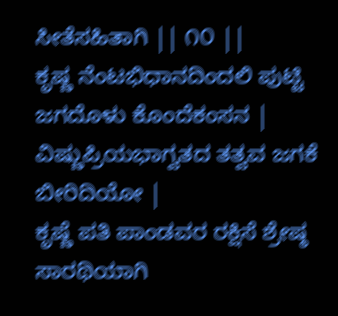ಸೀತೆಸಹಿತಾಗಿ || ೧೦ ||
ಕೃಷ್ಣ ನೆಂಟಭಿಧಾನದಿಂದಲಿ ಪುಟ್ಟಿ ಜಗದೊಳು ಕೊಂದೆಕಂಸನ |
ವಿಷ್ಣುಪ್ರಿಯಭಾಗ್ವತದ ತತ್ವವ ಜಗಕೆ ಬೀರಿದಿಯೋ |
ಕೃಷ್ಣೆ ಪತಿ ಪಾಂಡವರ ರಕ್ಷಿಸೆ ಶ್ರೇಷ್ಠ ಸಾರಥಿಯಾಗಿ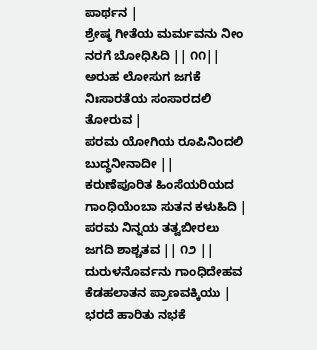ಪಾರ್ಥನ |
ಶ್ರೇಷ್ಠ ಗೀತೆಯ ಮರ್ಮವನು ನೀಂ ನರಗೆ ಬೋಧಿಸಿದಿ || ೧೧||
ಅರುಹ ಲೋಸುಗ ಜಗಕೆ ನಿಃಸಾರತೆಯ ಸಂಸಾರದಲಿ ತೋರುವ |
ಪರಮ ಯೋಗಿಯ ರೂಪಿನಿಂದಲಿ ಬುದ್ಧನೀನಾದೀ ||
ಕರುಣೆಪೂರಿತ ಹಿಂಸೆಯರಿಯದ ಗಾಂಧಿಯೆಂಬಾ ಸುತನ ಕಳುಹಿದಿ |
ಪರಮ ನಿನ್ನಯ ತತ್ವಬೀರಲು ಜಗದಿ ಶಾಶ್ಚತವ || ೧೨ ||
ದುರುಳನೊರ್ವನು ಗಾಂಧಿದೇಹವ ಕೆಡಹಲಾತನ ಪ್ರಾಣವಕ್ಕಿಯು |
ಭರದೆ ಹಾರಿತು ನಭಕೆ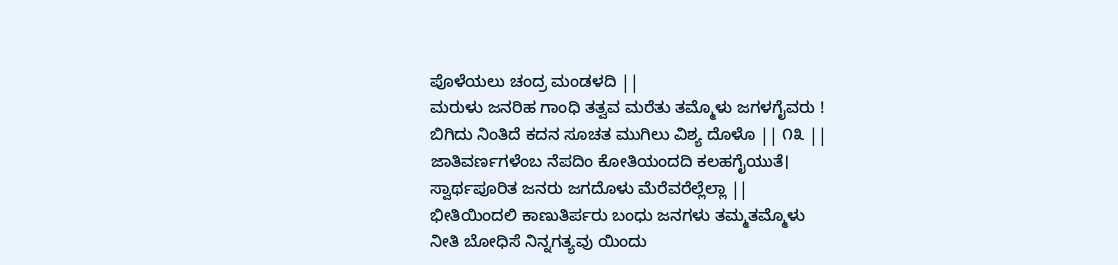ಪೊಳೆಯಲು ಚಂದ್ರ ಮಂಡಳದಿ ||
ಮರುಳು ಜನರಿಹ ಗಾಂಧಿ ತತ್ವವ ಮರೆತು ತಮ್ಮೊಳು ಜಗಳಗೈವರು !
ಬಿಗಿದು ನಿಂತಿದೆ ಕದನ ಸೂಚತ ಮುಗಿಲು ವಿಶ್ಯ ದೊಳೊ || ೧೩ ||
ಜಾತಿವರ್ಣಗಳೆಂಬ ನೆಪದಿಂ ಕೋತಿಯಂದದಿ ಕಲಹಗೈಯುತೆ।
ಸ್ವಾರ್ಥಪೂರಿತ ಜನರು ಜಗದೊಳು ಮೆರೆವರೆಲ್ಲೆಲ್ಲಾ ||
ಭೀತಿಯಿಂದಲಿ ಕಾಣುತಿರ್ಪರು ಬಂಧು ಜನಗಳು ತಮ್ಮತಮ್ಮೊಳು
ನೀತಿ ಬೋಧಿಸೆ ನಿನ್ನಗತ್ಯವು ಯಿಂದು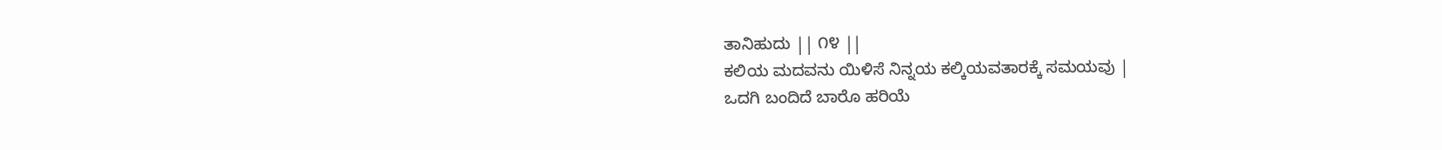ತಾನಿಹುದು || ೧೪ ||
ಕಲಿಯ ಮದವನು ಯಿಳಿಸೆ ನಿನ್ನಯ ಕಲ್ಕಿಯವತಾರಕ್ಕೆ ಸಮಯವು |
ಒದಗಿ ಬಂದಿದೆ ಬಾರೊ ಹರಿಯೆ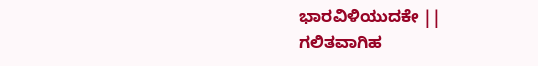ಭಾರವಿಳಿಯುದಕೇ ||
ಗಲಿತವಾಗಿಹ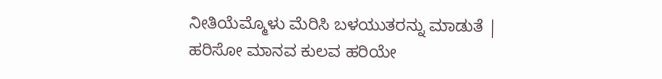ನೀತಿಯೆಮ್ಮೊಳು ಮೆರಿಸಿ ಬಳಯುತರನ್ನು ಮಾಡುತೆ |
ಹರಿಸೋ ಮಾನವ ಕುಲವ ಹರಿಯೇ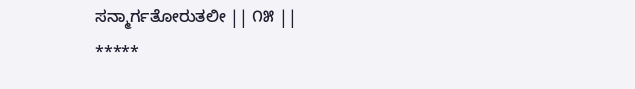ಸನ್ಮಾರ್ಗತೋರುತಲೀ || ೧೫ ||
*****